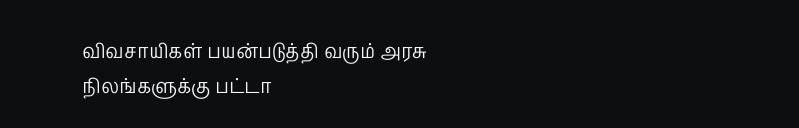விவசாயிகள் பயன்படுத்தி வரும் அரசு நிலங்களுக்கு பட்டா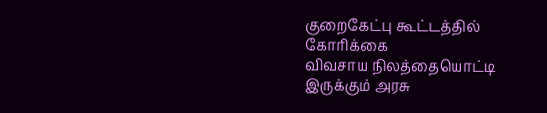குறைகேட்பு கூட்டத்தில் கோரிக்கை
விவசாய நிலத்தையொட்டி இருக்கும் அரசு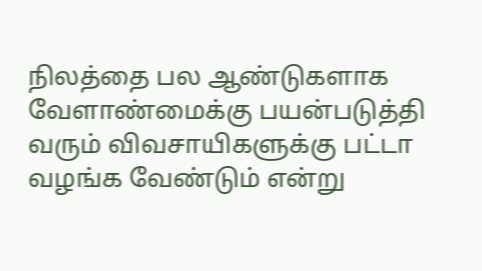நிலத்தை பல ஆண்டுகளாக வேளாண்மைக்கு பயன்படுத்தி வரும் விவசாயிகளுக்கு பட்டா வழங்க வேண்டும் என்று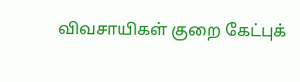விவசாயிகள் குறை கேட்புக்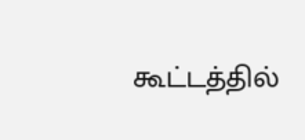கூட்டத்தில்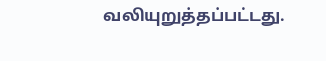வலியுறுத்தப்பட்டது.